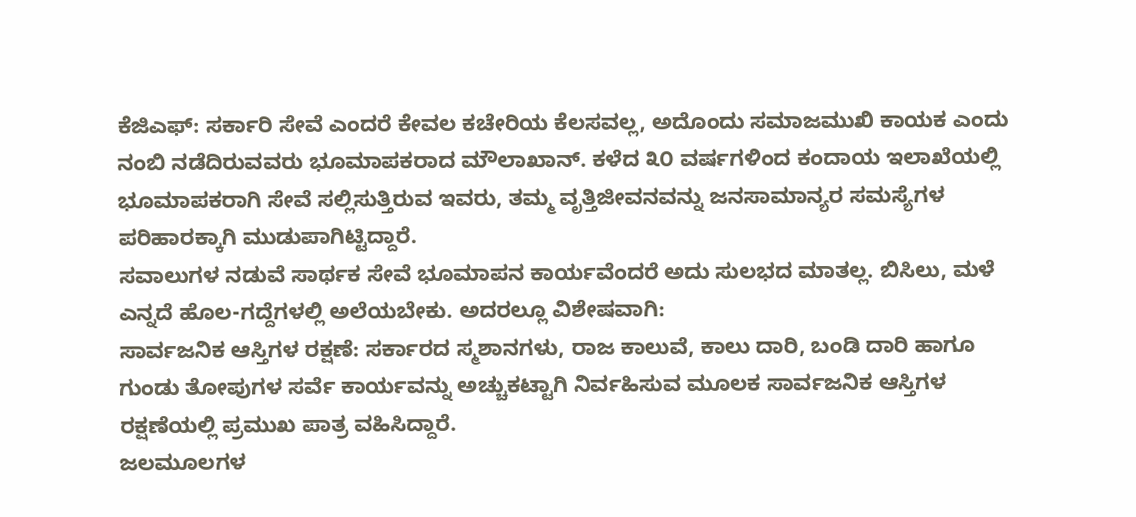ಕೆಜಿಎಫ್: ಸರ್ಕಾರಿ ಸೇವೆ ಎಂದರೆ ಕೇವಲ ಕಚೇರಿಯ ಕೆಲಸವಲ್ಲ, ಅದೊಂದು ಸಮಾಜಮುಖಿ ಕಾಯಕ ಎಂದು ನಂಬಿ ನಡೆದಿರುವವರು ಭೂಮಾಪಕರಾದ ಮೌಲಾಖಾನ್. ಕಳೆದ ೩೦ ವರ್ಷಗಳಿಂದ ಕಂದಾಯ ಇಲಾಖೆಯಲ್ಲಿ ಭೂಮಾಪಕರಾಗಿ ಸೇವೆ ಸಲ್ಲಿಸುತ್ತಿರುವ ಇವರು, ತಮ್ಮ ವೃತ್ತಿಜೀವನವನ್ನು ಜನಸಾಮಾನ್ಯರ ಸಮಸ್ಯೆಗಳ ಪರಿಹಾರಕ್ಕಾಗಿ ಮುಡುಪಾಗಿಟ್ಟಿದ್ದಾರೆ.
ಸವಾಲುಗಳ ನಡುವೆ ಸಾರ್ಥಕ ಸೇವೆ ಭೂಮಾಪನ ಕಾರ್ಯವೆಂದರೆ ಅದು ಸುಲಭದ ಮಾತಲ್ಲ. ಬಿಸಿಲು, ಮಳೆ ಎನ್ನದೆ ಹೊಲ-ಗದ್ದೆಗಳಲ್ಲಿ ಅಲೆಯಬೇಕು. ಅದರಲ್ಲೂ ವಿಶೇಷವಾಗಿ:
ಸಾರ್ವಜನಿಕ ಆಸ್ತಿಗಳ ರಕ್ಷಣೆ: ಸರ್ಕಾರದ ಸ್ಮಶಾನಗಳು, ರಾಜ ಕಾಲುವೆ, ಕಾಲು ದಾರಿ, ಬಂಡಿ ದಾರಿ ಹಾಗೂ ಗುಂಡು ತೋಪುಗಳ ಸರ್ವೆ ಕಾರ್ಯವನ್ನು ಅಚ್ಚುಕಟ್ಟಾಗಿ ನಿರ್ವಹಿಸುವ ಮೂಲಕ ಸಾರ್ವಜನಿಕ ಆಸ್ತಿಗಳ ರಕ್ಷಣೆಯಲ್ಲಿ ಪ್ರಮುಖ ಪಾತ್ರ ವಹಿಸಿದ್ದಾರೆ.
ಜಲಮೂಲಗಳ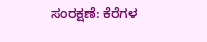ಸಂರಕ್ಷಣೆ: ಕೆರೆಗಳ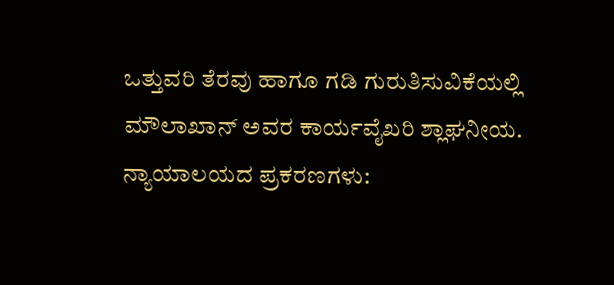ಒತ್ತುವರಿ ತೆರವು ಹಾಗೂ ಗಡಿ ಗುರುತಿಸುವಿಕೆಯಲ್ಲಿ ಮೌಲಾಖಾನ್ ಅವರ ಕಾರ್ಯವೈಖರಿ ಶ್ಲಾಘನೀಯ.
ನ್ಯಾಯಾಲಯದ ಪ್ರಕರಣಗಳು: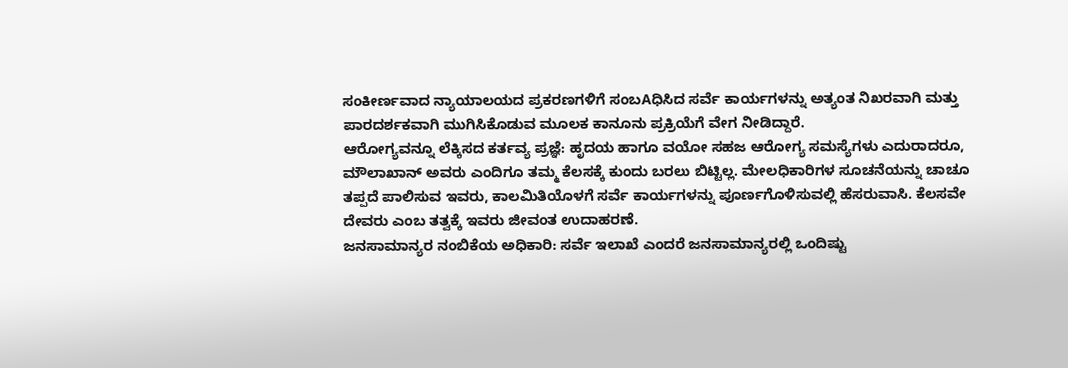ಸಂಕೀರ್ಣವಾದ ನ್ಯಾಯಾಲಯದ ಪ್ರಕರಣಗಳಿಗೆ ಸಂಬAಧಿಸಿದ ಸರ್ವೆ ಕಾರ್ಯಗಳನ್ನು ಅತ್ಯಂತ ನಿಖರವಾಗಿ ಮತ್ತು ಪಾರದರ್ಶಕವಾಗಿ ಮುಗಿಸಿಕೊಡುವ ಮೂಲಕ ಕಾನೂನು ಪ್ರಕ್ರಿಯೆಗೆ ವೇಗ ನೀಡಿದ್ದಾರೆ.
ಆರೋಗ್ಯವನ್ನೂ ಲೆಕ್ಕಿಸದ ಕರ್ತವ್ಯ ಪ್ರಜ್ಞೆ: ಹೃದಯ ಹಾಗೂ ವಯೋ ಸಹಜ ಆರೋಗ್ಯ ಸಮಸ್ಯೆಗಳು ಎದುರಾದರೂ, ಮೌಲಾಖಾನ್ ಅವರು ಎಂದಿಗೂ ತಮ್ಮ ಕೆಲಸಕ್ಕೆ ಕುಂದು ಬರಲು ಬಿಟ್ಟಿಲ್ಲ. ಮೇಲಧಿಕಾರಿಗಳ ಸೂಚನೆಯನ್ನು ಚಾಚೂ ತಪ್ಪದೆ ಪಾಲಿಸುವ ಇವರು, ಕಾಲಮಿತಿಯೊಳಗೆ ಸರ್ವೆ ಕಾರ್ಯಗಳನ್ನು ಪೂರ್ಣಗೊಳಿಸುವಲ್ಲಿ ಹೆಸರುವಾಸಿ. ಕೆಲಸವೇ ದೇವರು ಎಂಬ ತತ್ವಕ್ಕೆ ಇವರು ಜೀವಂತ ಉದಾಹರಣೆ.
ಜನಸಾಮಾನ್ಯರ ನಂಬಿಕೆಯ ಅಧಿಕಾರಿ: ಸರ್ವೆ ಇಲಾಖೆ ಎಂದರೆ ಜನಸಾಮಾನ್ಯರಲ್ಲಿ ಒಂದಿಷ್ಟು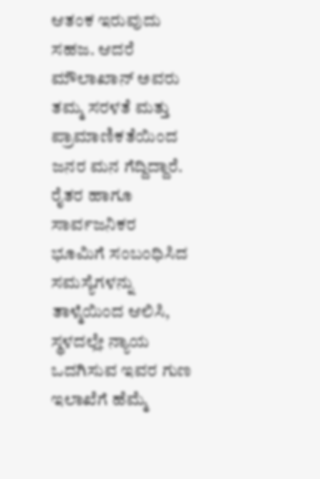ಆತಂಕ ಇರುವುದು ಸಹಜ. ಆದರೆ ಮೌಲಾಖಾನ್ ಅವರು ತಮ್ಮ ಸರಳತೆ ಮತ್ತು ಪ್ರಾಮಾಣಿಕತೆಯಿಂದ ಜನರ ಮನ ಗೆದ್ದಿದ್ದಾರೆ. ರೈತರ ಹಾಗೂ ಸಾರ್ವಜನಿಕರ ಭೂಮಿಗೆ ಸಂಬಂಧಿಸಿದ ಸಮಸ್ಯೆಗಳನ್ನು ತಾಳ್ಮೆಯಿಂದ ಆಲಿಸಿ, ಸ್ಥಳದಲ್ಲೇ ನ್ಯಾಯ ಒದಗಿಸುವ ಇವರ ಗುಣ ಇಲಾಖೆಗೆ ಹೆಮ್ಮೆ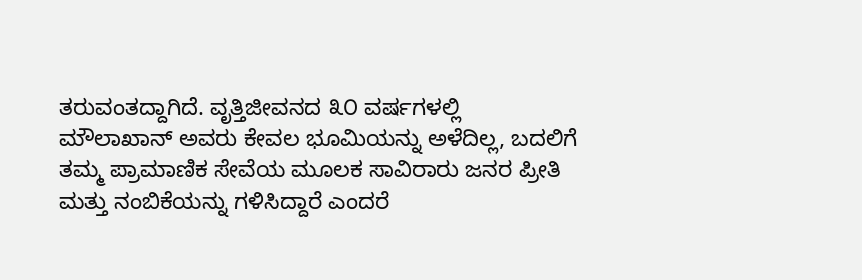ತರುವಂತದ್ದಾಗಿದೆ. ವೃತ್ತಿಜೀವನದ ೩೦ ವರ್ಷಗಳಲ್ಲಿ ಮೌಲಾಖಾನ್ ಅವರು ಕೇವಲ ಭೂಮಿಯನ್ನು ಅಳೆದಿಲ್ಲ, ಬದಲಿಗೆ ತಮ್ಮ ಪ್ರಾಮಾಣಿಕ ಸೇವೆಯ ಮೂಲಕ ಸಾವಿರಾರು ಜನರ ಪ್ರೀತಿ ಮತ್ತು ನಂಬಿಕೆಯನ್ನು ಗಳಿಸಿದ್ದಾರೆ ಎಂದರೆ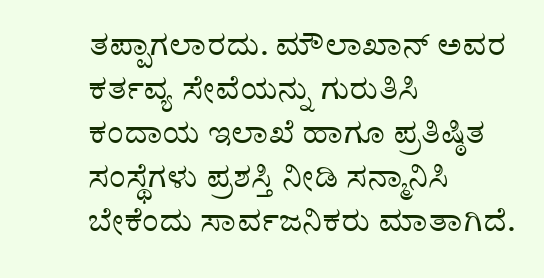ತಪ್ಪಾಗಲಾರದು. ಮೌಲಾಖಾನ್ ಅವರ ಕರ್ತವ್ಯ ಸೇವೆಯನ್ನು ಗುರುತಿಸಿ ಕಂದಾಯ ಇಲಾಖೆ ಹಾಗೂ ಪ್ರತಿಷ್ಠಿತ ಸಂಸ್ಥೆಗಳು ಪ್ರಶಸ್ತಿ ನೀಡಿ ಸನ್ಮಾನಿಸಿ ಬೇಕೆಂದು ಸಾರ್ವಜನಿಕರು ಮಾತಾಗಿದೆ.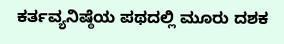ಕರ್ತವ್ಯನಿಷ್ಠೆಯ ಪಥದಲ್ಲಿ ಮೂರು ದಶಕ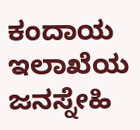ಕಂದಾಯ ಇಲಾಖೆಯ ಜನಸ್ನೇಹಿ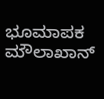ಭೂಮಾಪಕ ಮೌಲಾಖಾನ್